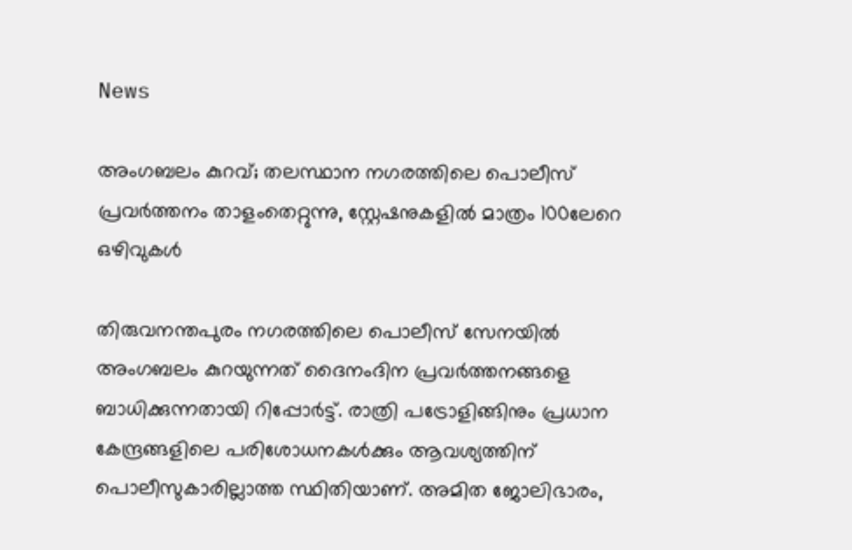News

അംഗബലം കുറവ്; തലസ്ഥാന നഗരത്തിലെ പൊലീസ് പ്രവർത്തനം താളംതെറ്റുന്നു, സ്റ്റേഷനുകളിൽ മാത്രം 100ലേറെ ഒഴിവുകൾ

തിരുവനന്തപുരം നഗരത്തിലെ പൊലീസ് സേനയിൽ അംഗബലം കുറയുന്നത് ദൈനംദിന പ്രവർത്തനങ്ങളെ ബാധിക്കുന്നതായി റിപ്പോർട്ട്. രാത്രി പട്രോളിങ്ങിനും പ്രധാന കേന്ദ്രങ്ങളിലെ പരിശോധനകൾക്കും ആവശ്യത്തിന് പൊലീസുകാരില്ലാത്ത സ്ഥിതിയാണ്. അമിത ജോലിഭാരം,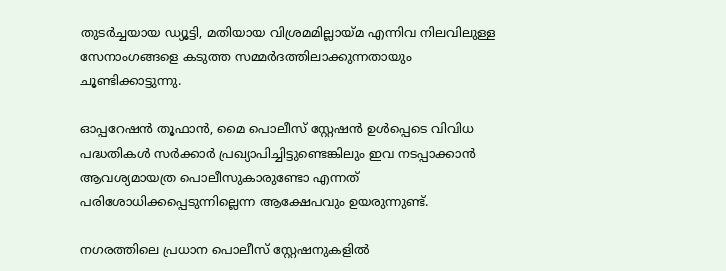തുടർച്ചയായ ഡ്യൂട്ടി, മതിയായ വിശ്രമമില്ലായ്മ എന്നിവ നിലവിലുള്ള സേനാംഗങ്ങളെ കടുത്ത സമ്മർദത്തിലാക്കുന്നതായും ചൂണ്ടിക്കാട്ടുന്നു.

ഓപ്പറേഷൻ തൂഫാൻ, മൈ പൊലീസ് സ്റ്റേഷൻ ഉൾപ്പെടെ വിവിധ പദ്ധതികൾ സർക്കാർ പ്രഖ്യാപിച്ചിട്ടുണ്ടെങ്കിലും ഇവ നടപ്പാക്കാൻ ആവശ്യമായത്ര പൊലീസുകാരുണ്ടോ എന്നത് പരിശോധിക്കപ്പെടുന്നില്ലെന്ന ആക്ഷേപവും ഉയരുന്നുണ്ട്.

നഗരത്തിലെ പ്രധാന പൊലീസ് സ്റ്റേഷനുകളിൽ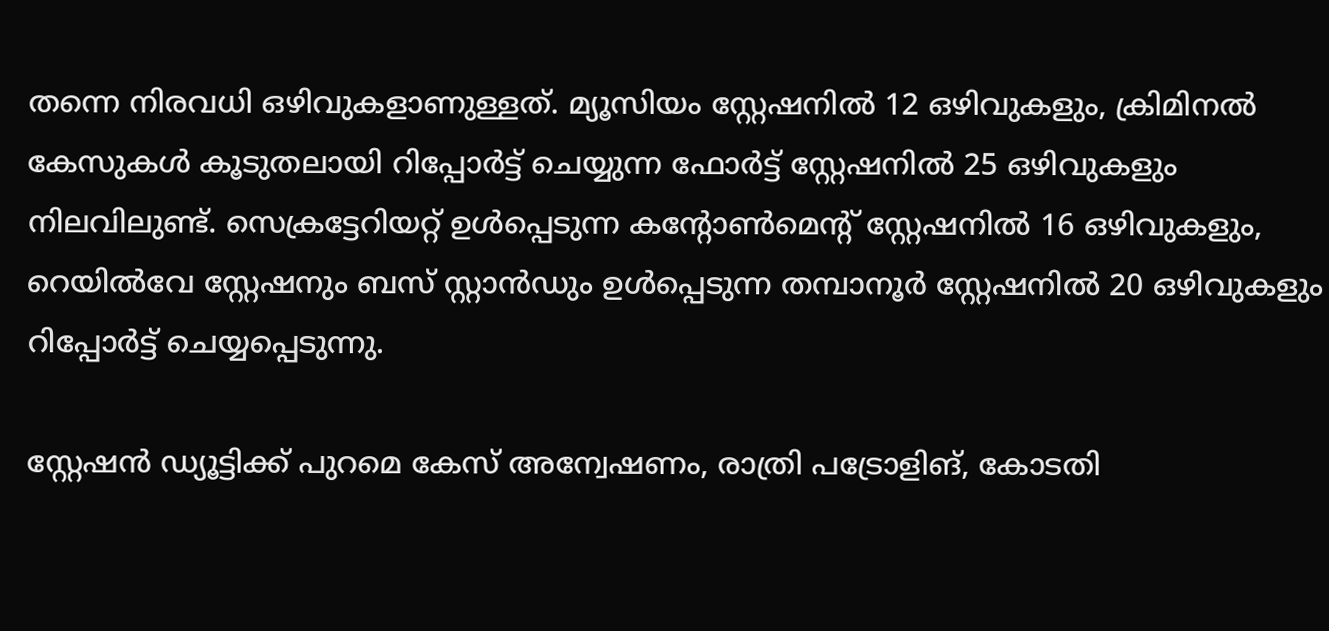തന്നെ നിരവധി ഒഴിവുകളാണുള്ളത്. മ്യൂസിയം സ്റ്റേഷനിൽ 12 ഒഴിവുകളും, ക്രിമിനൽ കേസുകൾ കൂടുതലായി റിപ്പോർട്ട് ചെയ്യുന്ന ഫോർട്ട് സ്റ്റേഷനിൽ 25 ഒഴിവുകളും നിലവിലുണ്ട്. സെക്രട്ടേറിയറ്റ് ഉൾപ്പെടുന്ന കന്റോൺമെന്റ് സ്റ്റേഷനിൽ 16 ഒഴിവുകളും, റെയിൽവേ സ്റ്റേഷനും ബസ് സ്റ്റാൻഡും ഉൾപ്പെടുന്ന തമ്പാനൂർ സ്റ്റേഷനിൽ 20 ഒഴിവുകളും റിപ്പോർട്ട് ചെയ്യപ്പെടുന്നു.

സ്റ്റേഷൻ ഡ്യൂട്ടിക്ക് പുറമെ കേസ് അന്വേഷണം, രാത്രി പട്രോളിങ്, കോടതി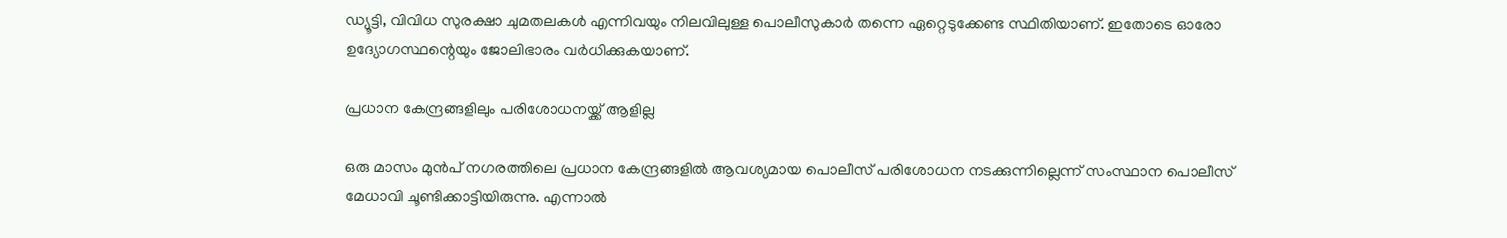ഡ്യൂട്ടി, വിവിധ സുരക്ഷാ ചുമതലകൾ എന്നിവയും നിലവിലുള്ള പൊലീസുകാർ തന്നെ ഏറ്റെടുക്കേണ്ട സ്ഥിതിയാണ്. ഇതോടെ ഓരോ ഉദ്യോഗസ്ഥന്റെയും ജോലിഭാരം വർധിക്കുകയാണ്.

പ്രധാന കേന്ദ്രങ്ങളിലും പരിശോധനയ്ക്ക് ആളില്ല

ഒരു മാസം മുൻപ് നഗരത്തിലെ പ്രധാന കേന്ദ്രങ്ങളിൽ ആവശ്യമായ പൊലീസ് പരിശോധന നടക്കുന്നില്ലെന്ന് സംസ്ഥാന പൊലീസ് മേധാവി ചൂണ്ടിക്കാട്ടിയിരുന്നു. എന്നാൽ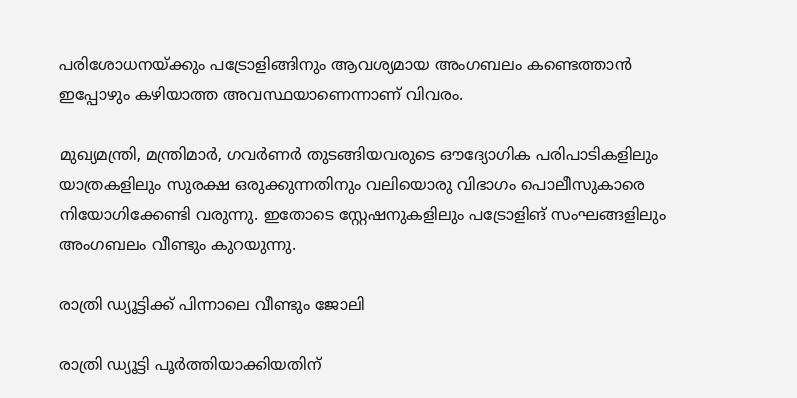പരിശോധനയ്ക്കും പട്രോളിങ്ങിനും ആവശ്യമായ അംഗബലം കണ്ടെത്താൻ ഇപ്പോഴും കഴിയാത്ത അവസ്ഥയാണെന്നാണ് വിവരം.

മുഖ്യമന്ത്രി, മന്ത്രിമാർ, ഗവർണർ തുടങ്ങിയവരുടെ ഔദ്യോഗിക പരിപാടികളിലും യാത്രകളിലും സുരക്ഷ ഒരുക്കുന്നതിനും വലിയൊരു വിഭാഗം പൊലീസുകാരെ നിയോഗിക്കേണ്ടി വരുന്നു. ഇതോടെ സ്റ്റേഷനുകളിലും പട്രോളിങ് സംഘങ്ങളിലും അംഗബലം വീണ്ടും കുറയുന്നു.

രാത്രി ഡ്യൂട്ടിക്ക് പിന്നാലെ വീണ്ടും ജോലി

രാത്രി ഡ്യൂട്ടി പൂർത്തിയാക്കിയതിന്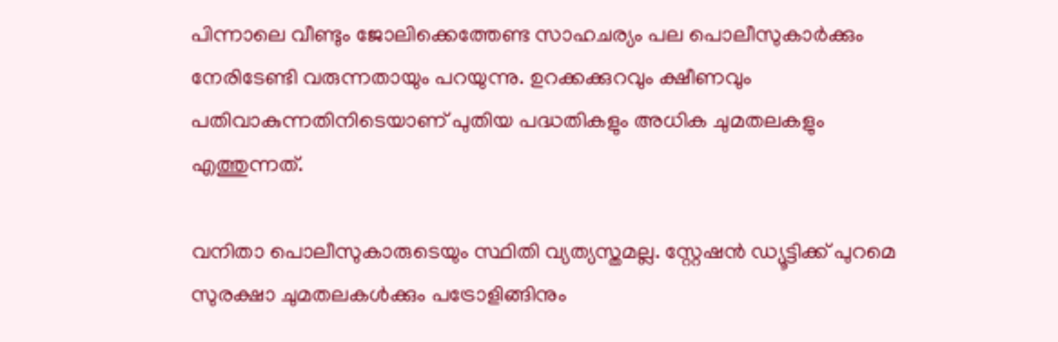പിന്നാലെ വീണ്ടും ജോലിക്കെത്തേണ്ട സാഹചര്യം പല പൊലീസുകാർക്കും നേരിടേണ്ടി വരുന്നതായും പറയുന്നു. ഉറക്കക്കുറവും ക്ഷീണവും പതിവാകുന്നതിനിടെയാണ് പുതിയ പദ്ധതികളും അധിക ചുമതലകളും എത്തുന്നത്.

വനിതാ പൊലീസുകാരുടെയും സ്ഥിതി വ്യത്യസ്തമല്ല. സ്റ്റേഷൻ ഡ്യൂട്ടിക്ക് പുറമെ സുരക്ഷാ ചുമതലകൾക്കും പട്രോളിങ്ങിനും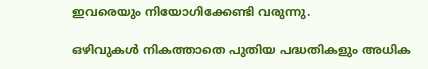ഇവരെയും നിയോഗിക്കേണ്ടി വരുന്നു.

ഒഴിവുകൾ നികത്താതെ പുതിയ പദ്ധതികളും അധിക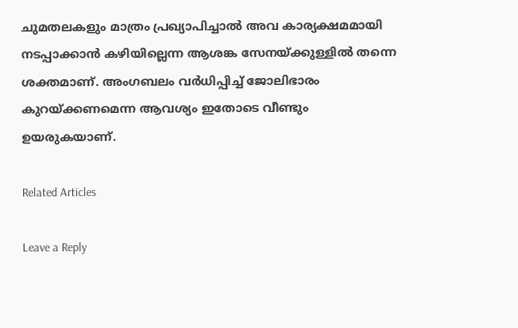ചുമതലകളും മാത്രം പ്രഖ്യാപിച്ചാൽ അവ കാര്യക്ഷമമായി നടപ്പാക്കാൻ കഴിയില്ലെന്ന ആശങ്ക സേനയ്ക്കുള്ളിൽ തന്നെ ശക്തമാണ്. അംഗബലം വർധിപ്പിച്ച് ജോലിഭാരം കുറയ്ക്കണമെന്ന ആവശ്യം ഇതോടെ വീണ്ടും ഉയരുകയാണ്.

Related Articles

Leave a Reply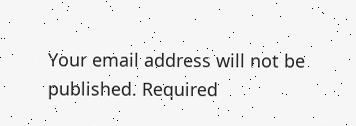Your email address will not be published. Required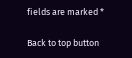fields are marked *

Back to top button